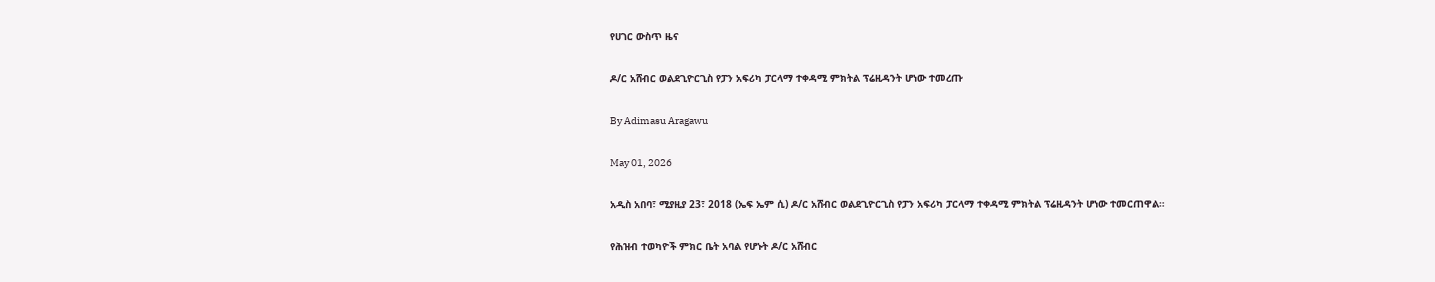የሀገር ውስጥ ዜና

ዶ/ር አሸብር ወልደጊዮርጊስ የፓን አፍሪካ ፓርላማ ተቀዳሚ ምክትል ፕሬዚዳንት ሆነው ተመረጡ

By Adimasu Aragawu

May 01, 2026

አዲስ አበባ፣ ሚያዚያ 23፣ 2018 (ኤፍ ኤም ሲ) ዶ/ር አሸብር ወልደጊዮርጊስ የፓን አፍሪካ ፓርላማ ተቀዳሚ ምክትል ፕሬዚዳንት ሆነው ተመርጠዋል።

የሕዝብ ተወካዮች ምክር ቤት አባል የሆኑት ዶ/ር አሸብር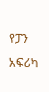የፓን አፍሪካ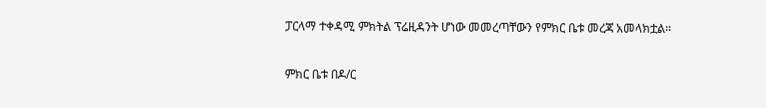ፓርላማ ተቀዳሚ ምክትል ፕሬዚዳንት ሆነው መመረጣቸውን የምክር ቤቱ መረጃ አመላክቷል።

ምክር ቤቱ በዶ/ር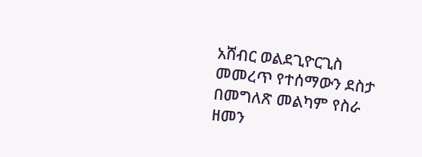አሸብር ወልደጊዮርጊስ መመረጥ የተሰማውን ደስታ በመግለጽ መልካም የስራ ዘመን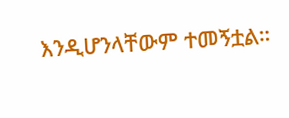እንዲሆንላቸውም ተመኝቷል።